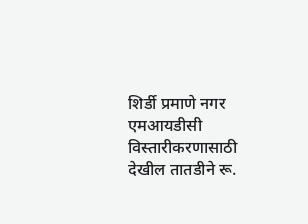शिर्डी प्रमाणे नगर एमआयडीसी विस्तारीकरणासाठी देखील तातडीने रू.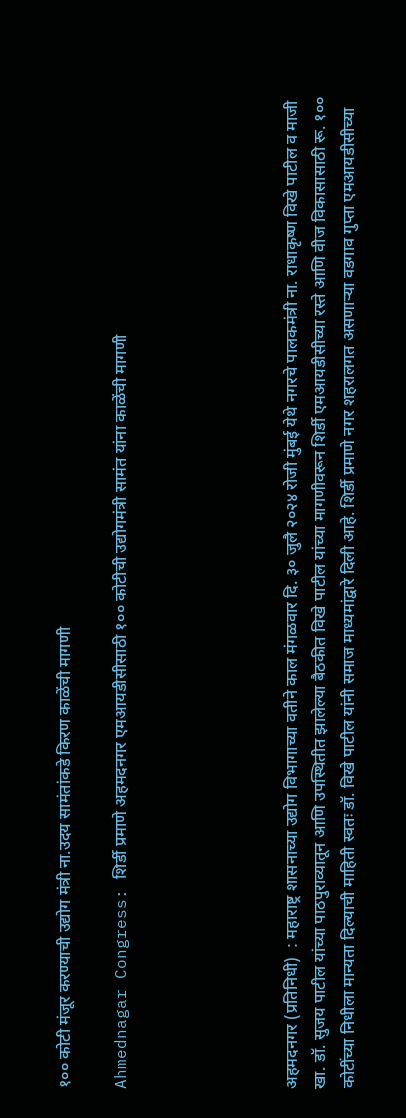१०० कोटी मंजूर करण्याची उद्योग मंत्री ना.उदय सामंतांकडे किरण काळेंची मागणी

Ahmednagar Congress: शिर्डी प्रमाणे अहमदनगर एमआयडीसीसाठी १०० कोटीची उद्योगमंत्री सामंत यांना काळेंची मागणी





अहमदनगर (प्रतिनिधी)  : महाराष्ट्र शासनाच्या उद्योग विभागाच्या वतीने काल मंगळवार दि. ३० जुलै २०२४ रोजी मुंबई येथे नगरचे पालकमंत्री ना. राधाकृष्ण विखे पाटील व माजी खा. डॉ. सुजय पाटील यांच्या पाठपुराव्यातून आणि उपस्थितीत झालेल्या बैठकीत विखे पाटील यांच्या मागणीवरून शिर्डी एमआयडीसीच्या रस्ते आणि वीज विकासासाठी रू. १०० कोटींच्या निधीला मान्यता दिल्याची माहिती स्वतः डॉ. विखे पाटील यांनी समाज माध्यमांद्वारे दिली आहे. शिर्डी प्रमाणे नगर शहरालगत असणाऱ्या वडगाव गुप्ता एमआयडीसीच्या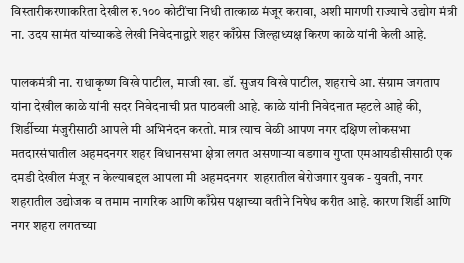विस्तारीकरणाकरिता देखील रु.१०० कोटींचा निधी तात्काळ मंजूर करावा, अशी मागणी राज्याचे उद्योग मंत्री ना. उदय सामंत यांच्याकडे लेखी निवेदनाद्वारे शहर काँग्रेस जिल्हाध्यक्ष किरण काळे यांनी केली आहे.

पालकमंत्री ना. राधाकृष्ण विखे पाटील, माजी खा. डॉ. सुजय विखे पाटील, शहराचे आ. संग्राम जगताप यांना देखील काळे यांनी सदर निवेदनाची प्रत पाठवली आहे. काळे यांनी निवेदनात म्हटले आहे की, शिर्डीच्या मंजुरीसाठी आपले मी अभिनंदन करतो. मात्र त्याच वेळी आपण नगर दक्षिण लोकसभा मतदारसंघातील अहमदनगर शहर विधानसभा क्षेत्रा लगत असणाऱ्या वडगाव गुप्ता एमआयडीसीसाठी एक दमडी देखील मंजूर न केल्याबद्दल आपला मी अहमदनगर  शहरातील बेरोजगार युवक - युवती, नगर शहरातील उद्योजक व तमाम नागरिक आणि काँग्रेस पक्षाच्या वतीने निषेध करीत आहे. कारण शिर्डी आणि नगर शहरा लगतच्या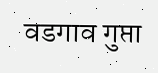वडगाव गुप्ता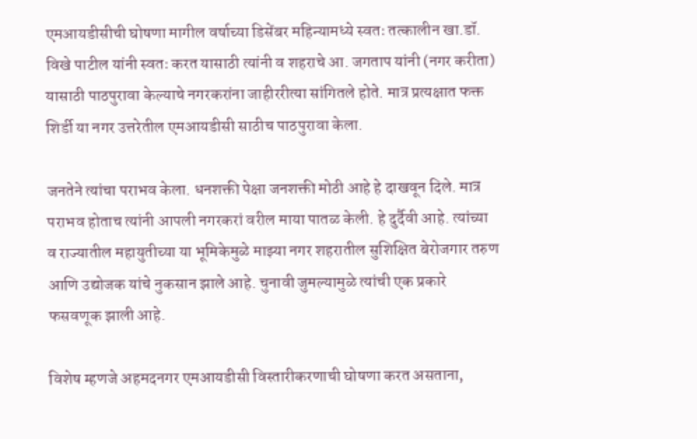एमआयडीसीची घोषणा मागील वर्षाच्या डिसेंबर महिन्यामध्ये स्वतः तत्कालीन खा.डॉ. विखे पाटील यांनी स्वतः करत यासाठी त्यांनी व शहराचे आ. जगताप यांनी (नगर करीता) यासाठी पाठपुरावा केल्याचे नगरकरांना जाहीररीत्या सांगितले होते. मात्र प्रत्यक्षात फक्त शिर्डी या नगर उत्तरेतील एमआयडीसी साठीच पाठपुरावा केला.

जनतेने त्यांचा पराभव केला. धनशक्ती पेक्षा जनशक्ती मोठी आहे हे दाखवून दिले. मात्र पराभव होताच त्यांनी आपली नगरकरां वरील माया पातळ केली. हे दुर्दैवी आहे. त्यांच्या व राज्यातील महायुतीच्या या भूमिकेमुळे माझ्या नगर शहरातील सुशिक्षित बेरोजगार तरुण आणि उद्योजक यांचे नुकसान झाले आहे. चुनावी जुमल्यामुळे त्यांची एक प्रकारे फसवणूक झाली आहे.

विशेष म्हणजे अहमदनगर एमआयडीसी विस्तारीकरणाची घोषणा करत असताना,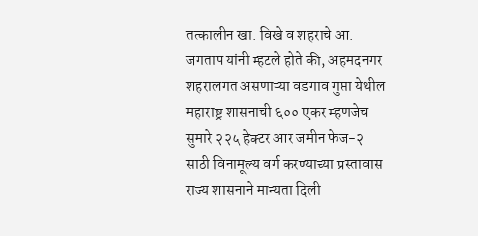तत्कालीन खा. विखे व शहराचे आ. जगताप यांनी म्हटले होते की, अहमदनगर  शहरालगत असणाऱ्या वडगाव गुप्ता येथील महाराष्ट्र शासनाची ६०० एकर म्हणजेच सुमारे २२५ हेक्टर आर जमीन फेज-२ साठी विनामूल्य वर्ग करण्याच्या प्रस्तावास राज्य शासनाने मान्यता दिली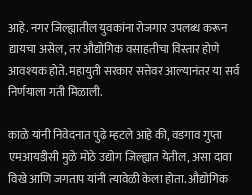आहे. नगर जिल्ह्यातील युवकांना रोजगार उपलब्ध करून द्यायचा असेल, तर औद्योगिक वसाहतीचा विस्तार होणे आवश्यक होते. महायुती सरकार सत्तेवर आल्यानंतर या सर्व निर्णयाला गती मिळाली.

काळे यांनी निवेदनात पुढे म्हटले आहे की, वडगाव गुप्ता एमआयडीसी मुळे मोठे उद्योग जिल्ह्यात येतील, असा दावा विखे आणि जगताप यांनी त्यावेळी केला होता. औद्योगिक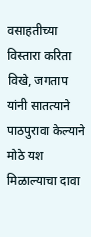वसाहतीच्या विस्तारा करिता विखे, जगताप यांनी सातत्याने पाठपुरावा केल्याने मोठे यश मिळाल्याचा दावा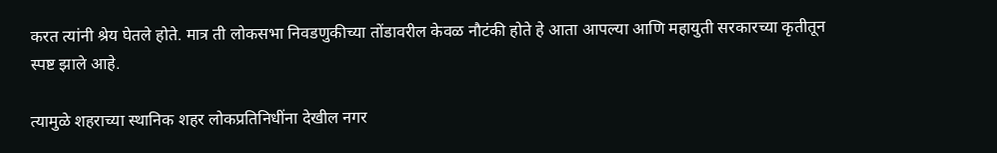करत त्यांनी श्रेय घेतले होते. मात्र ती लोकसभा निवडणुकीच्या तोंडावरील केवळ नौटंकी होते हे आता आपल्या आणि महायुती सरकारच्या कृतीतून स्पष्ट झाले आहे.

त्यामुळे शहराच्या स्थानिक शहर लोकप्रतिनिधींना देखील नगर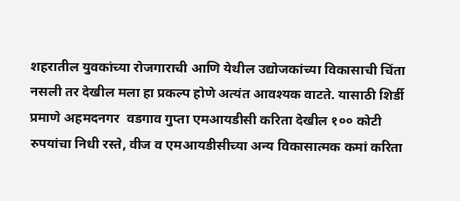शहरातील युवकांच्या रोजगाराची आणि येथील उद्योजकांच्या विकासाची चिंता नसली तर देखील मला हा प्रकल्प होणे अत्यंत आवश्यक वाटते. यासाठी शिर्डी प्रमाणे अहमदनगर  वडगाव गुप्ता एमआयडीसी करिता देखील १०० कोटी रुपयांचा निधी रस्ते, वीज व एमआयडीसीच्या अन्य विकासात्मक कमां करिता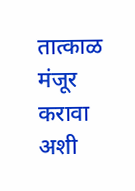तात्काळ मंजूर करावा अशी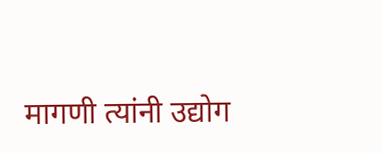मागणी त्यांनी उद्योग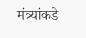मंत्र्यांकडे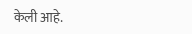केली आहे.